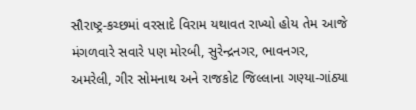સૌરાષ્ટ્ર-કચ્છમાં વરસાદે વિરામ યથાવત રાખ્યો હોય તેમ આજે મંગળવારે સવારે પણ મોરબી, સુરેન્દ્રનગર, ભાવનગર, અમરેલી, ગીર સોમનાથ અને રાજકોટ જિલ્લાના ગણ્યા-ગાંઠ્યા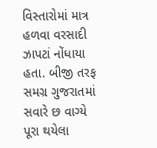વિસ્તારોમાં માત્ર હળવા વરસાદી ઝાપટાં નોંધાયા હતા. બીજી તરફ સમગ્ર ગુજરાતમાં સવારે છ વાગ્યે પૂરા થયેલા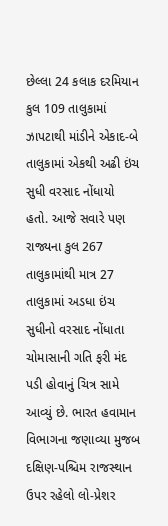છેલ્લા 24 કલાક દરમિયાન કુલ 109 તાલુકામાં ઝાપટાથી માંડીને એકાદ-બે તાલુકામાં એકથી અઢી ઇંચ સુધી વરસાદ નોંધાયો હતો. આજે સવારે પણ રાજ્યના કુલ 267 તાલુકામાંથી માત્ર 27 તાલુકામાં અડધા ઇંચ સુધીનો વરસાદ નોંધાતા ચોમાસાની ગતિ ફરી મંદ પડી હોવાનું ચિત્ર સામે આવ્યું છે. ભારત હવામાન વિભાગના જણાવ્યા મુજબ દક્ષિણ-પશ્ચિમ રાજસ્થાન ઉપર રહેલો લો-પ્રેશર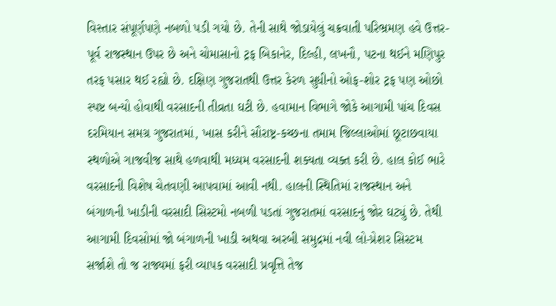વિસ્તાર સંપૂર્ણપણે નબળો પડી ગયો છે. તેની સાથે જોડાયેલું ચક્રવાતી પરિભ્રમણ હવે ઉત્તર-પૂર્વ રાજસ્થાન ઉપર છે અને ચોમાસાનો ટ્રફ બિકાનેર, દિલ્હી, લખનૌ, પટના થઈને મણિપુર તરફ પસાર થઈ રહ્યો છે. દક્ષિણ ગુજરાતથી ઉત્તર કેરળ સુધીનો ઓફ-શોર ટ્રફ પણ ઓછો સ્પષ્ટ બન્યો હોવાથી વરસાદની તીવ્રતા ઘટી છે. હવામાન વિભાગે જોકે આગામી પાંચ દિવસ દરમિયાન સમગ્ર ગુજરાતમાં, ખાસ કરીને સૌરાષ્ટ્ર-કચ્છના તમામ જિલ્લાઓમાં છૂટાછવાયા સ્થળોએ ગાજવીજ સાથે હળવાથી મધ્યમ વરસાદની શક્યતા વ્યક્ત કરી છે. હાલ કોઈ ભારે વરસાદની વિશેષ ચેતવણી આપવામાં આવી નથી. હાલની સ્થિતિમાં રાજસ્થાન અને બંગાળની ખાડીની વરસાદી સિસ્ટમો નબળી પડતાં ગુજરાતમાં વરસાદનું જોર ઘટ્યું છે. તેથી આગામી દિવસોમાં જો બંગાળની ખાડી અથવા અરબી સમુદ્રમાં નવી લો-પ્રેશર સિસ્ટમ સર્જાશે તો જ રાજ્યમાં ફરી વ્યાપક વરસાદી પ્રવૃત્તિ તેજ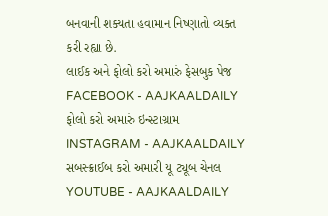બનવાની શક્યતા હવામાન નિષ્ણાતો વ્યક્ત કરી રહ્યા છે.
લાઈક અને ફોલો કરો અમારું ફેસબુક પેજ FACEBOOK - AAJKAALDAILY
ફોલો કરો અમારું ઇન્સ્ટાગ્રામ INSTAGRAM - AAJKAALDAILY
સબસ્ક્રાઈબ કરો અમારી યૂ ટ્યૂબ ચેનલ YOUTUBE - AAJKAALDAILY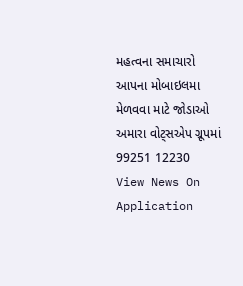મહત્વના સમાચારો આપના મોબાઇલમા મેળવવા માટે જોડાઓ અમારા વોટ્સએપ ગ્રૂપમાં 99251 12230
View News On Application